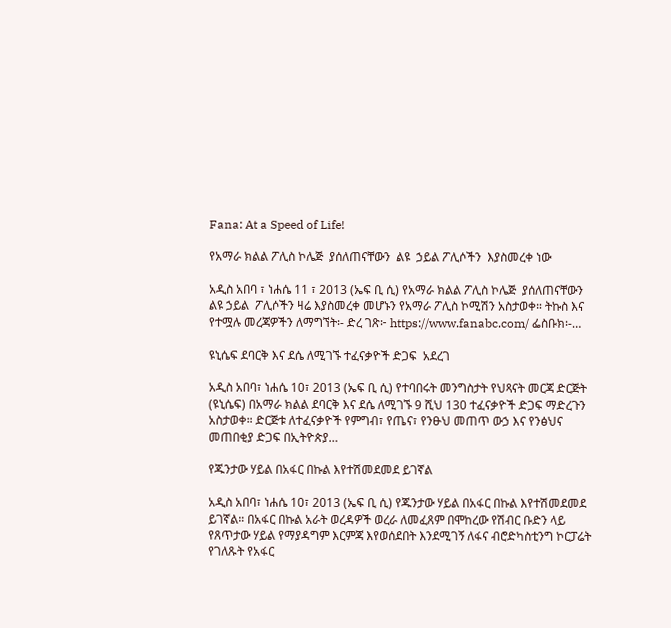Fana: At a Speed of Life!

የአማራ ክልል ፖሊስ ኮሌጅ  ያሰለጠናቸውን  ልዩ  ኃይል ፖሊሶችን  እያስመረቀ ነው

አዲስ አበባ ፣ ነሐሴ 11 ፣ 2013 (ኤፍ ቢ ሲ) የአማራ ክልል ፖሊስ ኮሌጅ  ያሰለጠናቸውን  ልዩ ኃይል  ፖሊሶችን ዛሬ እያስመረቀ መሆኑን የአማራ ፖሊስ ኮሚሽን አስታወቀ። ትኩስ እና የተሟሉ መረጃዎችን ለማግኘት፡- ድረ ገጽ፦ https://www.fanabc.com/ ፌስቡክ፡-…

ዩኒሴፍ ደባርቅ እና ደሴ ለሚገኙ ተፈናቃዮች ድጋፍ  አደረገ

አዲስ አበባ፣ ነሐሴ 10፣ 2013 (ኤፍ ቢ ሲ) የተባበሩት መንግስታት የህጻናት መርጃ ድርጅት (ዩኒሴፍ) በአማራ ክልል ደባርቅ እና ደሴ ለሚገኙ 9 ሺህ 130 ተፈናቃዮች ድጋፍ ማድረጉን አስታወቀ። ድርጅቱ ለተፈናቃዮች የምግብ፣ የጤና፣ የንፁህ መጠጥ ውኃ እና የንፅህና መጠበቂያ ድጋፍ በኢትዮጵያ…

የጁንታው ሃይል በአፋር በኩል እየተሽመደመደ ይገኛል

አዲስ አበባ፣ ነሐሴ 10፣ 2013 (ኤፍ ቢ ሲ) የጁንታው ሃይል በአፋር በኩል እየተሽመደመደ ይገኛል። በአፋር በኩል አራት ወረዳዎች ወረራ ለመፈጸም በሞከረው የሽብር ቡድን ላይ የጸጥታው ሃይል የማያዳግም እርምጃ እየወሰደበት እንደሚገኝ ለፋና ብሮድካስቲንግ ኮርፓሬት የገለጹት የአፋር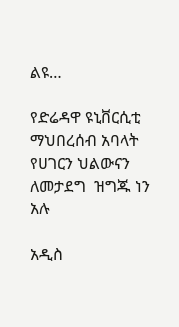ልዩ…

የድሬዳዋ ዩኒቨርሲቲ ማህበረሰብ አባላት የሀገርን ህልውናን ለመታደግ  ዝግጁ ነን አሉ

አዲስ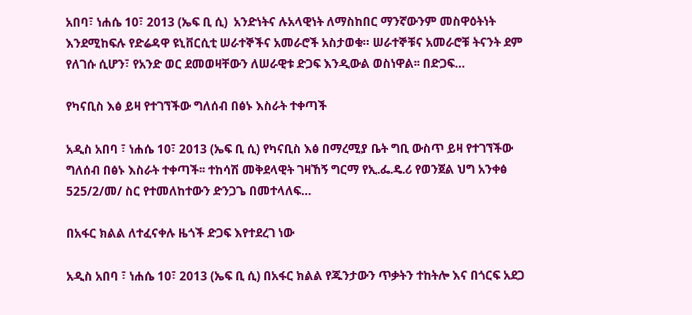አበባ፣ ነሐሴ 10፣ 2013 (ኤፍ ቢ ሲ)  አንድነትና ሉአላዊነት ለማስከበር ማንኛውንም መስዋዕትነት እንደሚከፍሉ የድሬዳዋ ዩኒቨርሲቲ ሠራተኞችና አመራሮች አስታወቁ። ሠራተኞቹና አመራሮቹ ትናንት ደም የለገሱ ሲሆን፣ የአንድ ወር ደመወዛቸውን ለሠራዊቱ ድጋፍ እንዲውል ወስነዋል፡፡ በድጋፍ…

የካናቢስ እፅ ይዛ የተገኘችው ግለሰብ በፅኑ እስራት ተቀጣች

አዲስ አበባ ፣ ነሐሴ 10፣ 2013 (ኤፍ ቢ ሲ) የካናቢስ እፅ በማረሚያ ቤት ግቢ ውስጥ ይዛ የተገኘችው ግለሰብ በፅኑ እስራት ተቀጣች፡፡ ተከሳሽ መቅደላዊት ገዛኸኝ ግርማ የኢ.ፌ.ዴ.ሪ የወንጀል ህግ አንቀፅ 525/2/መ/ ስር የተመለከተውን ድንጋጌ በመተላለፍ…

በአፋር ክልል ለተፈናቀሉ ዜጎች ድጋፍ እየተደረገ ነው

አዲስ አበባ ፣ ነሐሴ 10፣ 2013 (ኤፍ ቢ ሲ) በአፋር ክልል የጁንታውን ጥቃትን ተከትሎ እና በጎርፍ አደጋ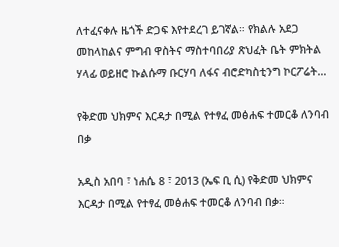ለተፈናቀሉ ዜጎች ድጋፍ እየተደረገ ይገኛል። የክልሉ አደጋ መከላከልና ምግብ ዋስትና ማስተባበሪያ ጽህፈት ቤት ምክትል ሃላፊ ወይዘሮ ኩልሱማ ቡርሃባ ለፋና ብሮድካስቲንግ ኮርፖሬት…

የቅድመ ህክምና እርዳታ በሚል የተፃፈ መፅሐፍ ተመርቆ ለንባብ በቃ

አዲስ አበባ ፣ ነሐሴ 8 ፣ 2013 (ኤፍ ቢ ሲ) የቅድመ ህክምና እርዳታ በሚል የተፃፈ መፅሐፍ ተመርቆ ለንባብ በቃ።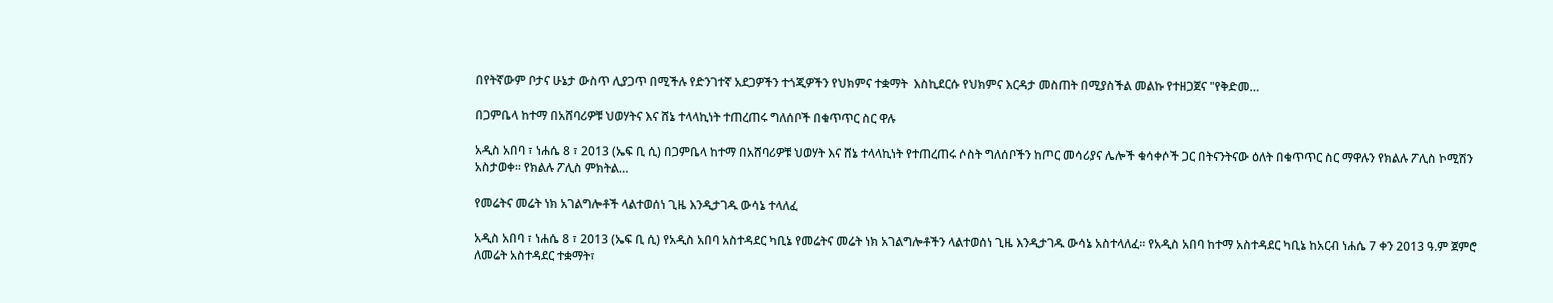በየትኛውም ቦታና ሁኔታ ውስጥ ሊያጋጥ በሚችሉ የድንገተኛ አደጋዎችን ተጎጂዎችን የህክምና ተቋማት  እስኪደርሱ የህክምና እርዳታ መስጠት በሚያስችል መልኩ የተዘጋጀና "የቅድመ…

በጋምቤላ ከተማ በአሸባሪዎቹ ህወሃትና እና ሸኔ ተላላኪነት ተጠረጠሩ ግለሰቦች በቁጥጥር ስር ዋሉ

አዲስ አበባ ፣ ነሐሴ 8 ፣ 2013 (ኤፍ ቢ ሲ) በጋምቤላ ከተማ በአሸባሪዎቹ ህወሃት እና ሸኔ ተላላኪነት የተጠረጠሩ ሶስት ግለሰቦችን ከጦር መሳሪያና ሌሎች ቁሳቀሶች ጋር በትናንትናው ዕለት በቁጥጥር ስር ማዋሉን የክልሉ ፖሊስ ኮሚሽን አስታወቀ። የክልሉ ፖሊስ ምክትል…

የመሬትና መሬት ነክ አገልግሎቶች ላልተወሰነ ጊዜ እንዲታገዱ ውሳኔ ተላለፈ

አዲስ አበባ ፣ ነሐሴ 8 ፣ 2013 (ኤፍ ቢ ሲ) የአዲስ አበባ አስተዳደር ካቢኔ የመሬትና መሬት ነክ አገልግሎቶችን ላልተወሰነ ጊዜ እንዲታገዱ ውሳኔ አስተላለፈ። የአዲስ አበባ ከተማ አስተዳደር ካቢኔ ከአርብ ነሐሴ 7 ቀን 2013 ዓ.ም ጀምሮ ለመሬት አስተዳደር ተቋማት፣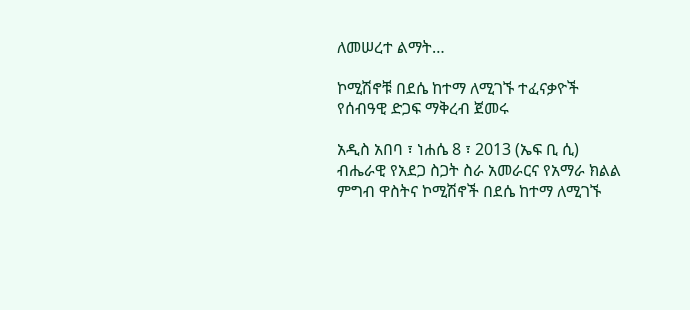ለመሠረተ ልማት…

ኮሚሽኖቹ በደሴ ከተማ ለሚገኙ ተፈናቃዮች የሰብዓዊ ድጋፍ ማቅረብ ጀመሩ

አዲስ አበባ ፣ ነሐሴ 8 ፣ 2013 (ኤፍ ቢ ሲ) ብሔራዊ የአደጋ ስጋት ስራ አመራርና የአማራ ክልል ምግብ ዋስትና ኮሚሽኖች በደሴ ከተማ ለሚገኙ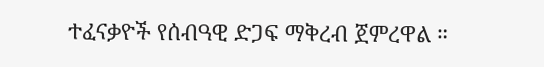ተፈናቃዮች የሰብዓዊ ድጋፍ ማቅረብ ጀምረዋል ።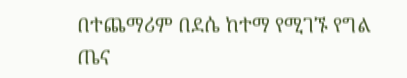በተጨማሪም በደሴ ከተማ የሚገኙ የግል ጤና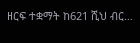ዘርፍ ተቋማት ከ621 ሺህ ብር…